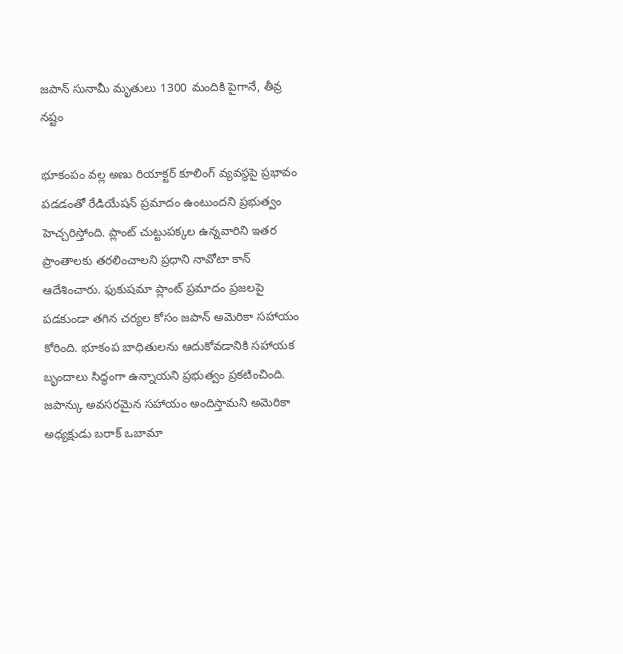జపాన్ సునామీ మృతులు 1300 మందికి పైగానే, తీవ్ర నష్టం

భూకంపం వల్ల అణు రియాక్టర్ కూలింగ్ వ్యవస్థపై ప్రభావం పడడంతో రేడియేషన్ ప్రమాదం ఉంటుందని ప్రభుత్వం హెచ్చరిస్తోంది. ప్లాంట్ చుట్టుపక్కల ఉన్నవారిని ఇతర ప్రాంతాలకు తరలించాలని ప్రధాని నావోటా కాన్ ఆదేశించారు. ఫుకుషమా ప్లాంట్ ప్రమాదం ప్రజలపై పడకుండా తగిన చర్యల కోసం జపాన్ అమెరికా సహాయం కోరింది. భూకంప బాధితులను ఆదుకోవడానికి సహాయక బృందాలు సిద్ధంగా ఉన్నాయని ప్రభుత్వం ప్రకటించింది. జపాన్కు అవసరమైన సహాయం అందిస్తామని అమెరికా అధ్యక్షుడు బరాక్ ఒబామా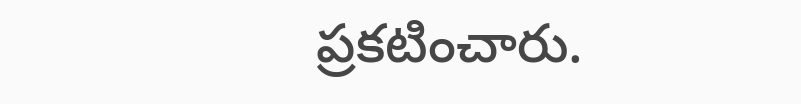ప్రకటించారు.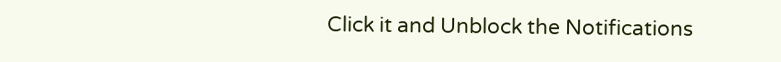Click it and Unblock the Notifications